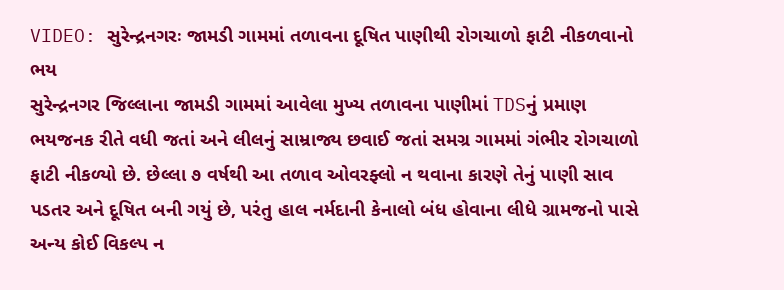VIDEO: સુરેન્દ્રનગરઃ જામડી ગામમાં તળાવના દૂષિત પાણીથી રોગચાળો ફાટી નીકળવાનો ભય
સુરેન્દ્રનગર જિલ્લાના જામડી ગામમાં આવેલા મુખ્ય તળાવના પાણીમાં TDSનું પ્રમાણ ભયજનક રીતે વધી જતાં અને લીલનું સામ્રાજ્ય છવાઈ જતાં સમગ્ર ગામમાં ગંભીર રોગચાળો ફાટી નીકળ્યો છે. છેલ્લા ૭ વર્ષથી આ તળાવ ઓવરફ્લો ન થવાના કારણે તેનું પાણી સાવ પડતર અને દૂષિત બની ગયું છે, પરંતુ હાલ નર્મદાની કેનાલો બંધ હોવાના લીધે ગ્રામજનો પાસે અન્ય કોઈ વિકલ્પ ન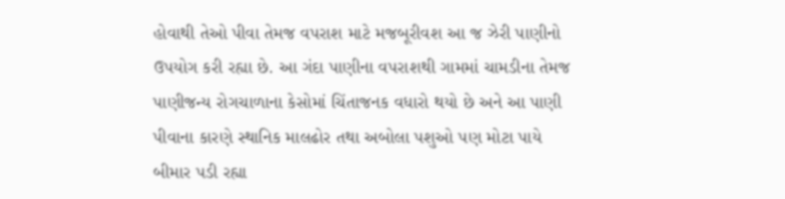હોવાથી તેઓ પીવા તેમજ વપરાશ માટે મજબૂરીવશ આ જ ઝેરી પાણીનો ઉપયોગ કરી રહ્યા છે. આ ગંદા પાણીના વપરાશથી ગામમાં ચામડીના તેમજ પાણીજન્ય રોગચાળાના કેસોમાં ચિંતાજનક વધારો થયો છે અને આ પાણી પીવાના કારણે સ્થાનિક માલઢોર તથા અબોલા પશુઓ પણ મોટા પાયે બીમાર પડી રહ્યા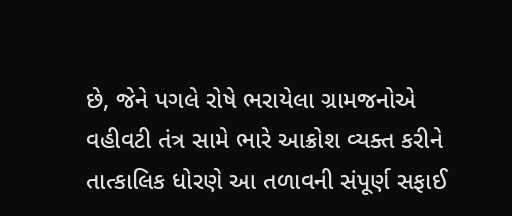છે, જેને પગલે રોષે ભરાયેલા ગ્રામજનોએ વહીવટી તંત્ર સામે ભારે આક્રોશ વ્યક્ત કરીને તાત્કાલિક ધોરણે આ તળાવની સંપૂર્ણ સફાઈ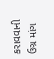કરાવવાની ઉગ્ર માંગ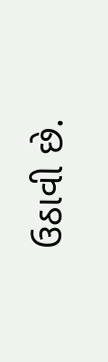ઉઠાવી છે.